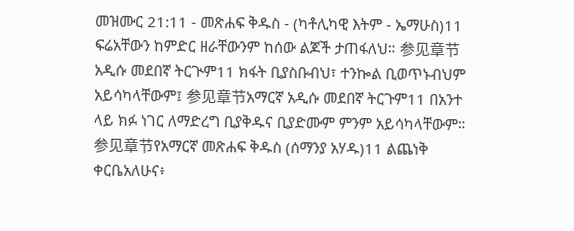መዝሙር 21:11 - መጽሐፍ ቅዱስ - (ካቶሊካዊ እትም - ኤማሁስ)11 ፍሬአቸውን ከምድር ዘራቸውንም ከሰው ልጆች ታጠፋለህ። 参见章节አዲሱ መደበኛ ትርጒም11 ክፋት ቢያስቡብህ፣ ተንኰል ቢወጥኑብህም አይሳካላቸውም፤ 参见章节አማርኛ አዲሱ መደበኛ ትርጉም11 በአንተ ላይ ክፉ ነገር ለማድረግ ቢያቅዱና ቢያድሙም ምንም አይሳካላቸውም። 参见章节የአማርኛ መጽሐፍ ቅዱስ (ሰማንያ አሃዱ)11 ልጨነቅ ቀርቤአለሁና፥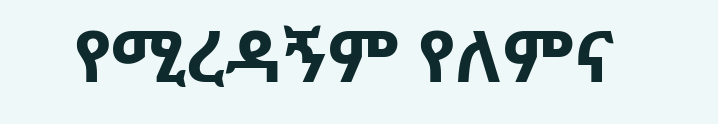የሚረዳኝም የለምና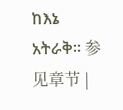ከእኔ አትራቅ። 参见章节 |